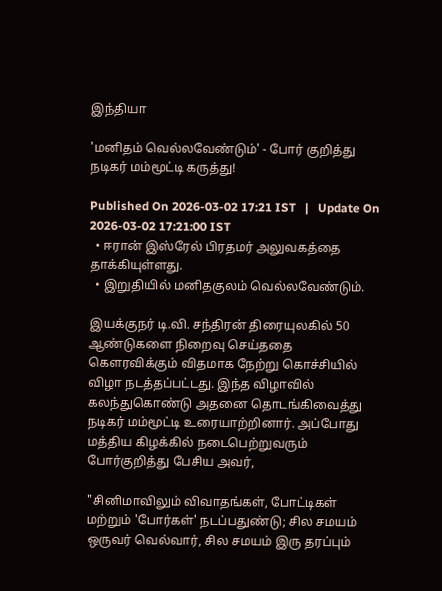இந்தியா

'மனிதம் வெல்லவேண்டும்' - போர் குறித்து நடிகர் மம்மூட்டி கருத்து!

Published On 2026-03-02 17:21 IST   |   Update On 2026-03-02 17:21:00 IST
  • ஈரான் இஸ்ரேல் பிரதமர் அலுவகத்தை தாக்கியுள்ளது.
  • இறுதியில் மனிதகுலம் வெல்லவேண்டும்.

இயக்குநர் டி.வி. சந்திரன் திரையுலகில் 50 ஆண்டுகளை நிறைவு செய்ததை கௌரவிக்கும் விதமாக நேற்று கொச்சியில் விழா நடத்தப்பட்டது. இந்த விழாவில் கலந்துகொண்டு அதனை தொடங்கிவைத்து நடிகர் மம்மூட்டி உரையாற்றினார். அப்போது மத்திய கிழக்கில் நடைபெற்றுவரும் போர்குறித்து பேசிய அவர்,

"சினிமாவிலும் விவாதங்கள், போட்டிகள் மற்றும் 'போர்கள்' நடப்பதுண்டு; சில சமயம் ஒருவர் வெல்வார், சில சமயம் இரு தரப்பும்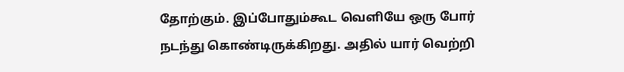தோற்கும். இப்போதும்கூட வெளியே ஒரு போர் நடந்து கொண்டிருக்கிறது. அதில் யார் வெற்றி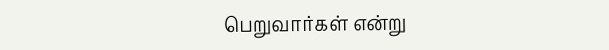பெறுவார்கள் என்று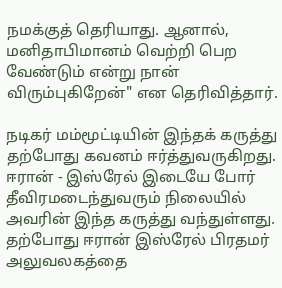நமக்குத் தெரியாது. ஆனால், மனிதாபிமானம் வெற்றி பெற வேண்டும் என்று நான் விரும்புகிறேன்" என தெரிவித்தார்.

நடிகர் மம்மூட்டியின் இந்தக் கருத்து தற்போது கவனம் ஈர்த்துவருகிறது. ஈரான் - இஸ்ரேல் இடையே போர் தீவிரமடைந்துவரும் நிலையில் அவரின் இந்த கருத்து வந்துள்ளது. தற்போது ஈரான் இஸ்ரேல் பிரதமர் அலுவலகத்தை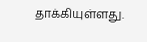தாக்கியுள்ளது.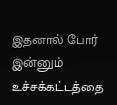இதனால் போர் இன்னும் உச்சக்கட்டத்தை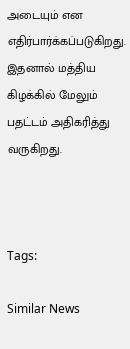அடையும் என எதிர்பார்க்கப்படுகிறது. இதனால் மத்திய கிழக்கில் மேலும் பதட்டம் அதிகரித்து வருகிறது.



Tags:

Similar News